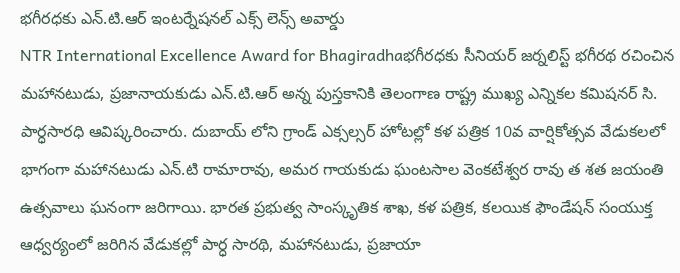భగీరధకు ఎన్.టి.ఆర్ ఇంటర్నేషనల్ ఎక్స్ లెన్స్ అవార్డు
NTR International Excellence Award for Bhagiradhaభగీరధకు సీనియర్ జర్నలిస్ట్ భగీరథ రచించిన మహానటుడు, ప్రజానాయకుడు ఎన్.టి.ఆర్ అన్న పుస్తకానికి తెలంగాణ రాష్ట్ర ముఖ్య ఎన్నికల కమిషనర్ సి. పార్ధసారధి ఆవిష్కరించారు. దుబాయ్ లోని గ్రాండ్ ఎక్సల్సర్ హోటల్లో కళ పత్రిక 10వ వార్షికోత్సవ వేడుకలలో భాగంగా మహానటుడు ఎన్.టి రామారావు, అమర గాయకుడు ఘంటసాల వెంకటేశ్వర రావు త శత జయంతి ఉత్సవాలు ఘనంగా జరిగాయి. భారత ప్రభుత్వ సాంస్కృతిక శాఖ, కళ పత్రిక, కలయిక ఫౌండేషన్ సంయుక్త ఆధ్వర్యంలో జరిగిన వేడుకల్లో పార్ధ సారథి, మహానటుడు, ప్రజాయా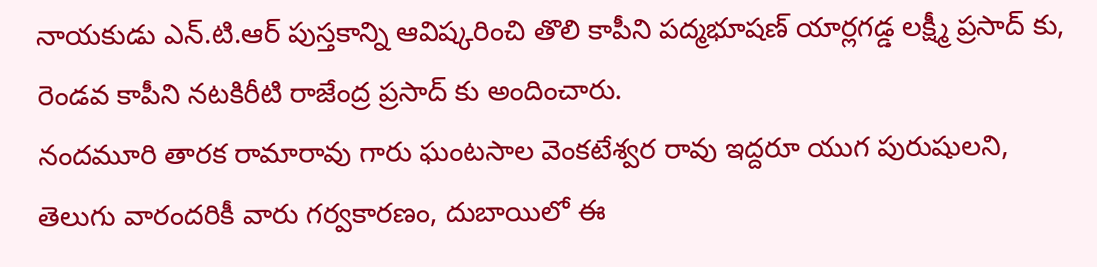నాయకుడు ఎన్.టి.ఆర్ పుస్తకాన్ని ఆవిష్కరించి తొలి కాపీని పద్మభూషణ్ యార్లగడ్డ లక్ష్మీ ప్రసాద్ కు, రెండవ కాపీని నటకిరీటి రాజేంద్ర ప్రసాద్ కు అందించారు.
నందమూరి తారక రామారావు గారు ఘంటసాల వెంకటేశ్వర రావు ఇద్దరూ యుగ పురుషులని, తెలుగు వారందరికీ వారు గర్వకారణం, దుబాయిలో ఈ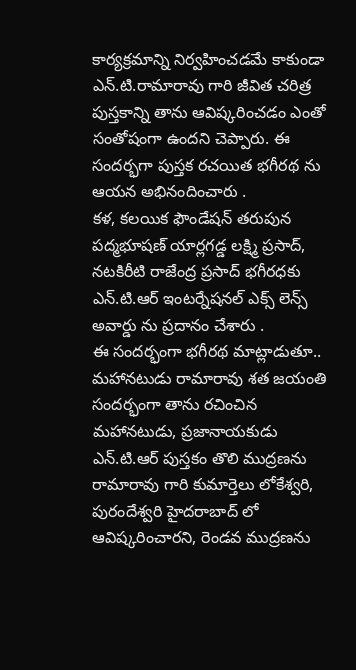కార్యక్రమాన్ని నిర్వహించడమే కాకుండా ఎన్.టి.రామారావు గారి జీవిత చరిత్ర పుస్తకాన్ని తాను ఆవిష్కరించడం ఎంతో సంతోషంగా ఉందని చెప్పారు. ఈ సందర్భగా పుస్తక రచయిత భగీరథ ను ఆయన అభినందించారు .
కళ, కలయిక ఫౌండేషన్ తరుపున పద్మభూషణ్ యార్లగడ్డ లక్ష్మి ప్రసాద్, నటకిరీటి రాజేంద్ర ప్రసాద్ భగీరధకు ఎన్.టి.ఆర్ ఇంటర్నేషనల్ ఎక్స్ లెన్స్ అవార్డు ను ప్రదానం చేశారు .
ఈ సందర్భంగా భగీరథ మాట్లాడుతూ.. మహానటుడు రామారావు శత జయంతి సందర్భంగా తాను రచించిన మహానటుడు, ప్రజానాయకుడు ఎన్.టి.ఆర్ పుస్తకం తొలి ముద్రణను రామారావు గారి కుమార్తెలు లోకేశ్వరి, పురందేశ్వరి హైదరాబాద్ లో ఆవిష్కరించారని, రెండవ ముద్రణను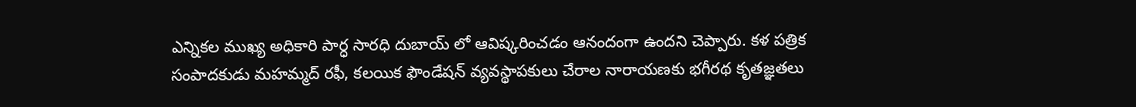ఎన్నికల ముఖ్య అధికారి పార్ధ సారధి దుబాయ్ లో ఆవిష్కరించడం ఆనందంగా ఉందని చెప్పారు. కళ పత్రిక సంపాదకుడు మహమ్మద్ రఫీ, కలయిక ఫౌండేషన్ వ్యవస్థాపకులు చేరాల నారాయణకు భగీరథ కృతజ్ఞతలు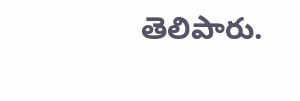తెలిపారు.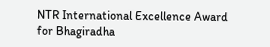NTR International Excellence Award for Bhagiradha